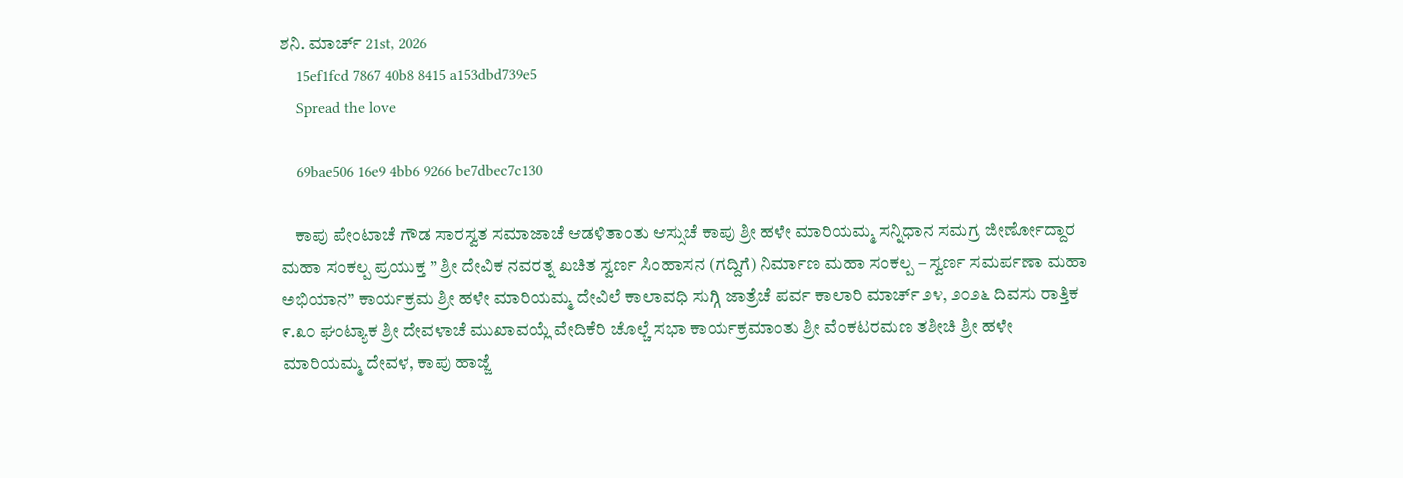ಶನಿ. ಮಾರ್ಚ್ 21st, 2026
    15ef1fcd 7867 40b8 8415 a153dbd739e5
    Spread the love

    69bae506 16e9 4bb6 9266 be7dbec7c130

    ಕಾಪು ಪೇಂಟಾಚೆ ಗೌಡ ಸಾರಸ್ವತ ಸಮಾಜಾಚೆ ಆಡಳಿತಾಂತು ಆಸ್ಸುಚೆ ಕಾಪು ಶ್ರೀ ಹಳೇ ಮಾರಿಯಮ್ಮ ಸನ್ನಿಧಾನ ಸಮಗ್ರ ಜೀರ್ಣೋದ್ದಾರ ಮಹಾ ಸಂಕಲ್ಪ ಪ್ರಯುಕ್ತ ” ಶ್ರೀ ದೇವಿಕ ನವರತ್ನ ಖಚಿತ ಸ್ವರ್ಣ ಸಿಂಹಾಸನ (ಗದ್ದಿಗೆ) ನಿರ್ಮಾಣ ಮಹಾ ಸಂಕಲ್ಪ – ಸ್ವರ್ಣ ಸಮರ್ಪಣಾ ಮಹಾ ಅಭಿಯಾನ” ಕಾರ್ಯಕ್ರಮ ಶ್ರೀ ಹಳೇ ಮಾರಿಯಮ್ಮ ದೇವಿಲೆ ಕಾಲಾವಧಿ ಸುಗ್ಗಿ ಜಾತ್ರೆಚೆ ಪರ್ವ ಕಾಲಾರಿ ಮಾರ್ಚ್ ೨೪, ೨೦೨೬ ದಿವಸು ರಾತ್ತಿಕ ೯.೩೦ ಘಂಟ್ಯಾಕ ಶ್ರೀ ದೇವಳಾಚೆ ಮುಖಾವಯ್ಲೆ ವೇದಿಕೆರಿ ಚೊಲ್ಚೆ ಸಭಾ ಕಾರ್ಯಕ್ರಮಾಂತು ಶ್ರೀ ವೆಂಕಟರಮಣ ತಶೀಚಿ ಶ್ರೀ ಹಳೇ ಮಾರಿಯಮ್ಮ ದೇವಳ, ಕಾಪು ಹಾಜ್ಜೆ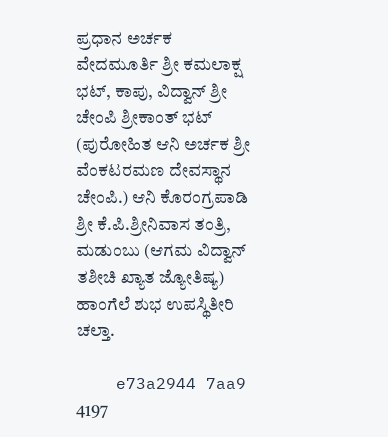ಪ್ರಧಾನ ಅರ್ಚಕ ವೇದಮೂರ್ತಿ ಶ್ರೀ ಕಮಲಾಕ್ಷ ಭಟ್, ಕಾಪು, ವಿದ್ವಾನ್ ಶ್ರೀ ಚೇಂಪಿ ಶ್ರೀಕಾಂತ್ ಭಟ್ (ಪುರೋಹಿತ ಆನಿ ಅರ್ಚಕ ಶ್ರೀ ವೆಂಕಟರಮಣ ದೇವಸ್ಥಾನ ಚೇಂಪಿ.) ಆನಿ ಕೊರಂಗ್ರಪಾಡಿ ಶ್ರೀ ಕೆ.ಪಿ.ಶ್ರೀನಿವಾಸ ತಂತ್ರಿ, ಮಡುಂಬು (ಆಗಮ ವಿದ್ವಾನ್ ತಶೀಚಿ ಖ್ಯಾತ ಜ್ಯೋತಿಷ್ಯ) ಹಾಂಗೆಲೆ ಶುಭ ಉಪಸ್ಥಿತೀರಿ ಚಲ್ತಾ.

    e73a2944 7aa9 4197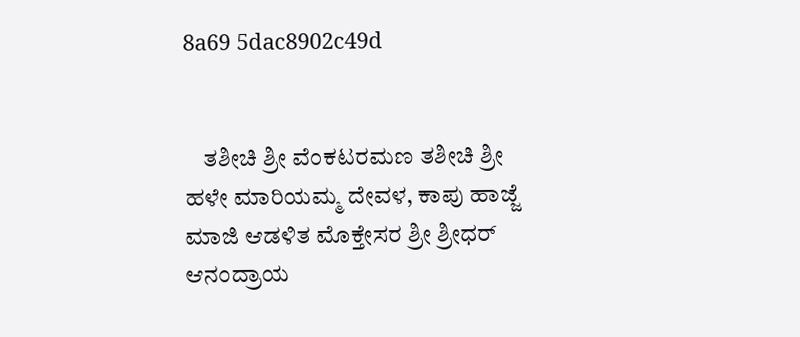8a69 5dac8902c49d


    ತಶೀಚಿ ಶ್ರೀ ವೆಂಕಟರಮಣ ತಶೀಚಿ ಶ್ರೀ ಹಳೇ ಮಾರಿಯಮ್ಮ ದೇವಳ, ಕಾಪು ಹಾಜ್ಜೆ ಮಾಜಿ ಆಡಳಿತ ಮೊಕ್ತೇಸರ ಶ್ರೀ ಶ್ರೀಧರ್ ಆನಂದ್ರಾಯ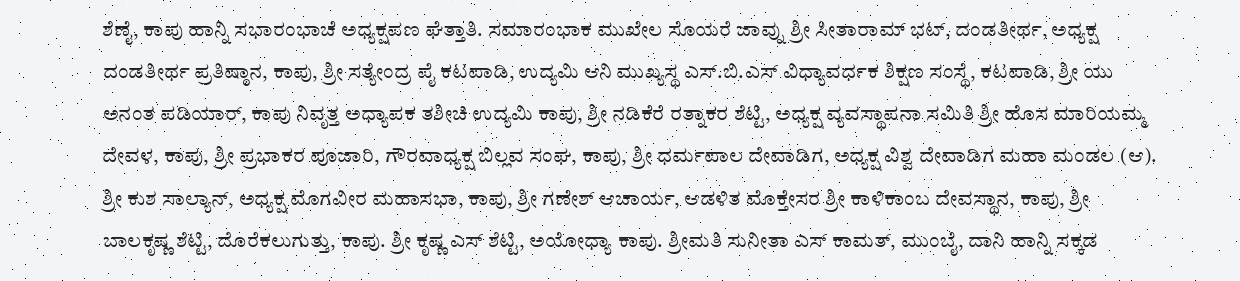ಶೆಣೈ, ಕಾಪು ಹಾನ್ನಿ ಸಭಾರಂಭಾಚೆ ಅಧ್ಯಕ್ಷಪಣ ಘೆತ್ತಾತಿ. ಸಮಾರಂಭಾಕ ಮುಖೇಲ ಸೊಯರೆ ಜಾವ್ನು ಶ್ರೀ ಸೀತಾರಾಮ್ ಭಟ್, ದಂಡತೀರ್ಥ, ಅಧ್ಯಕ್ಷ ದಂಡತೀರ್ಥ ಪ್ರತಿಷ್ಠಾನ, ಕಾಪು, ಶ್ರೀ ಸತ್ಯೇಂದ್ರ ಪೈ ಕಟಪಾಡಿ, ಉದ್ಯಮಿ ಆನಿ ಮುಖ್ಯಸ್ಥ ಎಸ್.ಬಿ.ಎಸ್ ವಿಧ್ಯಾವರ್ಧಕ ಶಿಕ್ಷಣ ಸಂಸ್ಥೆ, ಕಟಪಾಡಿ, ಶ್ರೀ ಯು ಅನಂತ ಪಡಿಯಾರ್, ಕಾಪು ನಿವೃತ್ತ ಅಧ್ಯಾಪಕ ತಶೀಚಿ ಉದ್ಯಮಿ ಕಾಪು, ಶ್ರೀ ನಡಿಕೆರೆ ರತ್ನಾಕರ ಶೆಟ್ಟಿ, ಅಧ್ಯಕ್ಷ ವ್ಯವಸ್ಥಾಪನಾ ಸಮಿತಿ ಶ್ರೀ ಹೊಸ ಮಾರಿಯಮ್ಮ ದೇವಳ, ಕಾಪು, ಶ್ರೀ ಪ್ರಭಾಕರ ಪೂಜಾರಿ, ಗೌರವಾಧ್ಯಕ್ಷ ಬಿಲ್ಲವ ಸಂಘ, ಕಾಪು, ಶ್ರೀ ಧರ್ಮಪಾಲ ದೇವಾಡಿಗ, ಅಧ್ಯಕ್ಷ ವಿಶ್ವ ದೇವಾಡಿಗ ಮಹಾ ಮಂಡಲ (ಆ). ಶ್ರೀ ಕುಶ ಸಾಲ್ಯಾನ್, ಅಧ್ಯಕ್ಷ ಮೊಗವೀರ ಮಹಾಸಭಾ, ಕಾಪು, ಶ್ರೀ ಗಣೇಶ್ ಆಚಾರ್ಯ, ಆಡಳಿತ ಮೊಕ್ತೇಸರ ಶ್ರೀ ಕಾಳಿಕಾಂಬ ದೇವಸ್ಥಾನ, ಕಾಪು, ಶ್ರೀ ಬಾಲಕೃಷ್ಣ ಶೆಟ್ಟಿ, ದೊರೆಕಲುಗುತ್ತು, ಕಾಪು. ಶ್ರೀ ಕೃಷ್ಣ ಎಸ್ ಶೆಟ್ಟಿ, ಅಯೋಧ್ಯಾ ಕಾಪು. ಶ್ರೀಮತಿ ಸುನೀತಾ ಎಸ್ ಕಾಮತ್, ಮುಂಬೈ, ದಾನಿ ಹಾನ್ನಿ ಸಕ್ಕಡ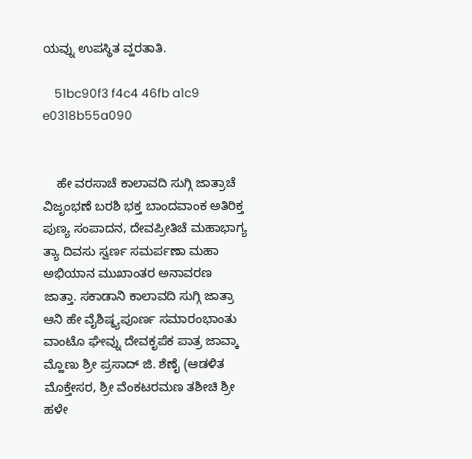ಯವ್ನು ಉಪಸ್ಥಿತ ವ್ಹರತಾತಿ.

    51bc90f3 f4c4 46fb a1c9 e0318b55a090


    ಹೇ ವರಸಾಚೆ ಕಾಲಾವದಿ ಸುಗ್ಗಿ ಜಾತ್ರಾಚೆ ವಿಜೃಂಭಣೆ ಬರಶಿ ಭಕ್ತ ಬಾಂದವಾಂಕ ಅತಿರಿಕ್ತ ಪುಣ್ಯ ಸಂಪಾದನ, ದೇವಪ್ರೀತಿಚೆ ಮಹಾಭಾಗ್ಯ ತ್ಯಾ ದಿವಸು ಸ್ವರ್ಣ ಸಮರ್ಪಣಾ ಮಹಾ ಅಭಿಯಾನ ಮುಖಾಂತರ ಅನಾವರಣ ಜಾತ್ತಾ. ಸಕಾಡಾನಿ ಕಾಲಾವದಿ ಸುಗ್ಗಿ ಜಾತ್ರಾ ಆನಿ ಹೇ ವೈಶಿಷ್ಠ್ಯಪೂರ್ಣ ಸಮಾರಂಭಾಂತು ವಾಂಟೊ ಘೇವ್ನು ದೇವಕೃಪೆಕ ಪಾತ್ರ ಜಾವ್ಕಾ ಮ್ಹೊಣು ಶ್ರೀ ಪ್ರಸಾದ್ ಜಿ. ಶೆಣೈ (ಆಡಳಿತ ಮೊಕ್ತೇಸರ, ಶ್ರೀ ವೆಂಕಟರಮಣ ತಶೀಚಿ ಶ್ರೀ ಹಳೇ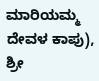ಮಾರಿಯಮ್ಮ ದೇವಳ ಕಾಪು), ಶ್ರೀ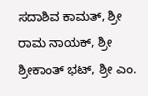ಸದಾಶಿವ ಕಾಮತ್, ಶ್ರೀ ರಾಮ ನಾಯಕ್, ಶ್ರೀ ಶ್ರೀಕಾಂತ್ ಭಟ್, ಶ್ರೀ ಎಂ.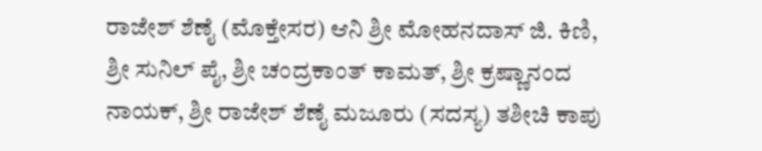ರಾಜೇಶ್ ಶೆಣೈ (ಮೊಕ್ತೇಸರ) ಆನಿ ಶ್ರೀ ಮೋಹನದಾಸ್ ಜಿ. ಕಿಣಿ, ಶ್ರೀ ಸುನಿಲ್ ಪೈ, ಶ್ರೀ ಚಂದ್ರಕಾಂತ್ ಕಾಮತ್, ಶ್ರೀ ಕ್ರಷ್ಣಾನಂದ ನಾಯಕ್, ಶ್ರೀ ರಾಜೇಶ್ ಶೆಣೈ ಮಜೂರು (ಸದಸ್ಯ) ತಶೀಚಿ ಕಾಪು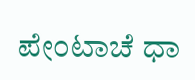ಪೇಂಟಾಚೆ ಧಾ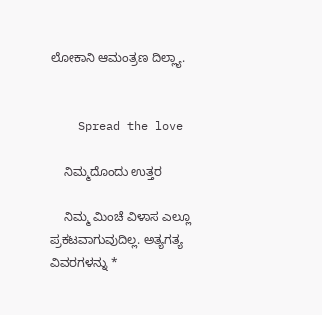ಲೋಕಾನಿ ಆಮಂತ್ರಣ ದಿಲ್ಲ್ಯಾ.


    Spread the love

    ನಿಮ್ಮದೊಂದು ಉತ್ತರ

    ನಿಮ್ಮ ಮಿಂಚೆ ವಿಳಾಸ ಎಲ್ಲೂ ಪ್ರಕಟವಾಗುವುದಿಲ್ಲ. ಅತ್ಯಗತ್ಯ ವಿವರಗಳನ್ನು *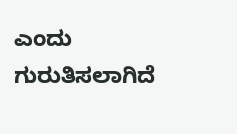ಎಂದು ಗುರುತಿಸಲಾಗಿದೆ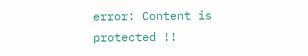error: Content is protected !!